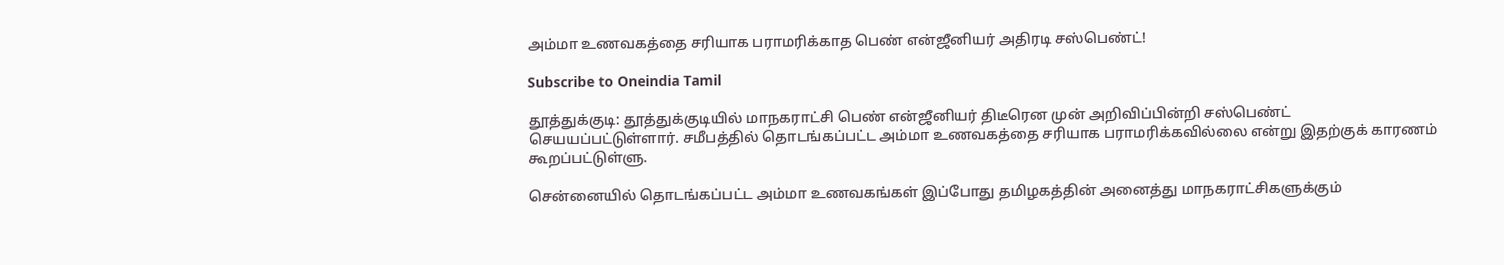அம்மா உணவகத்தை சரியாக பராமரிக்காத பெண் என்ஜீனியர் அதிரடி சஸ்பெண்ட்!

Subscribe to Oneindia Tamil

தூத்துக்குடி: தூத்துக்குடியில் மாநகராட்சி பெண் என்ஜீனியர் திடீரென முன் அறிவிப்பின்றி சஸ்பெண்ட் செயயப்பட்டுள்ளார். சமீபத்தில் தொடங்கப்பட்ட அம்மா உணவகத்தை சரியாக பராமரிக்கவில்லை என்று இதற்குக் காரணம் கூறப்பட்டுள்ளு.

சென்னையில் தொடங்கப்பட்ட அம்மா உணவகங்கள் இப்போது தமிழகத்தின் அனைத்து மாநகராட்சிகளுக்கும்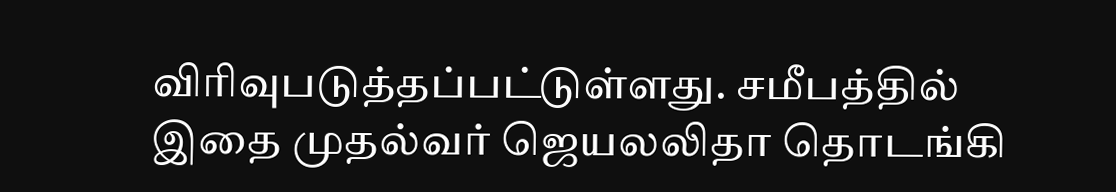விரிவுபடுத்தப்பட்டுள்ளது. சமீபத்தில் இதை முதல்வர் ஜெயலலிதா தொடங்கி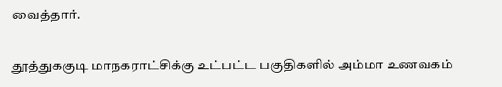வைத்தார்.

தூத்துககுடி மாநகராட்சிக்கு உட்பட்ட பகுதிகளில் அம்மா உணவகம்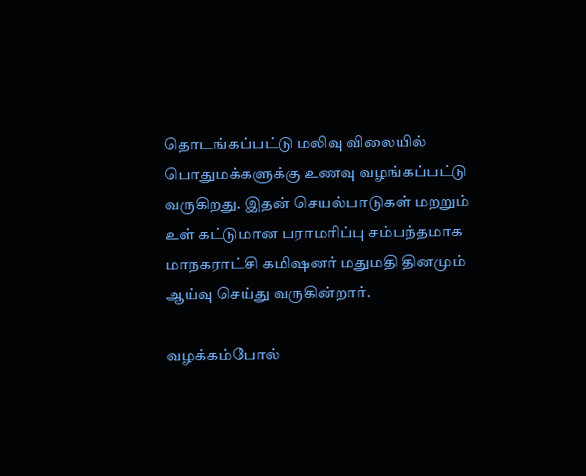தொடங்கப்பட்டு மலிவு விலையில் பொதுமக்களுக்கு உணவு வழங்கப்பட்டு வருகிறது. இதன் செயல்பாடுகள் மறறும் உள் கட்டுமான பராமரிப்பு சம்பந்தமாக மாநகராட்சி கமிஷனர் மதுமதி தினமும் ஆய்வு செய்து வருகின்றார்.

வழக்கம்போல்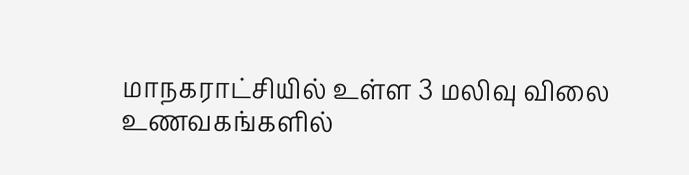மாநகராட்சியில் உள்ள 3 மலிவு விலை உணவகங்களில்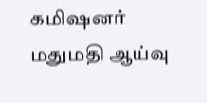கமிஷனர் மதுமதி ஆய்வு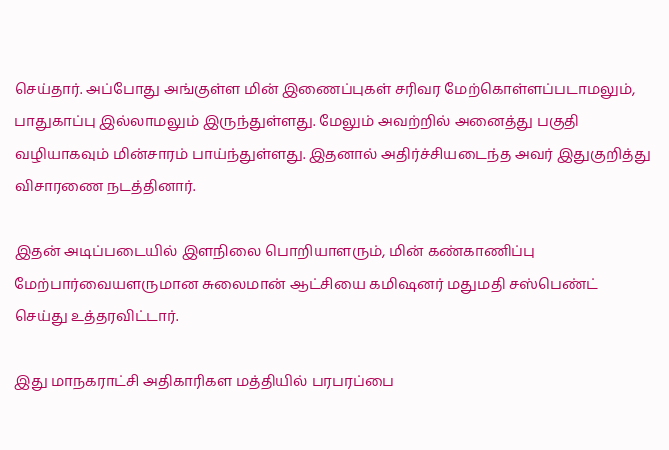செய்தார். அப்போது அங்குள்ள மின் இணைப்புகள் சரிவர மேற்கொள்ளப்படாமலும், பாதுகாப்பு இல்லாமலும் இருந்துள்ளது. மேலும் அவற்றில் அனைத்து பகுதி வழியாகவும் மின்சாரம் பாய்ந்துள்ளது. இதனால் அதிர்ச்சியடைந்த அவர் இதுகுறித்து விசாரணை நடத்தினார்.

இதன் அடிப்படையில் இளநிலை பொறியாளரும், மின் கண்காணிப்பு மேற்பார்வையளருமான சுலைமான் ஆட்சியை கமிஷனர் மதுமதி சஸ்பெண்ட் செய்து உத்தரவிட்டார்.

இது மாநகராட்சி அதிகாரிகள மத்தியில் பரபரப்பை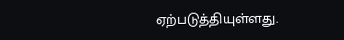ஏற்படுத்தியுள்ளது.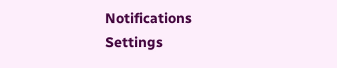Notifications
Settings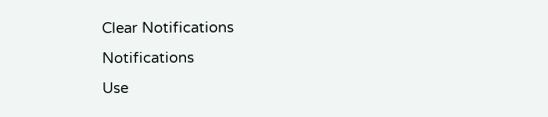Clear Notifications
Notifications
Use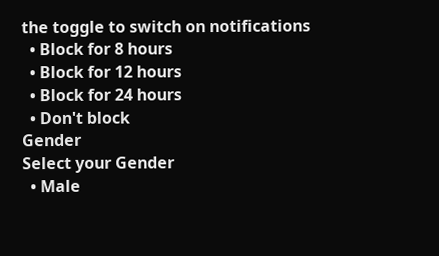the toggle to switch on notifications
  • Block for 8 hours
  • Block for 12 hours
  • Block for 24 hours
  • Don't block
Gender
Select your Gender
  • Male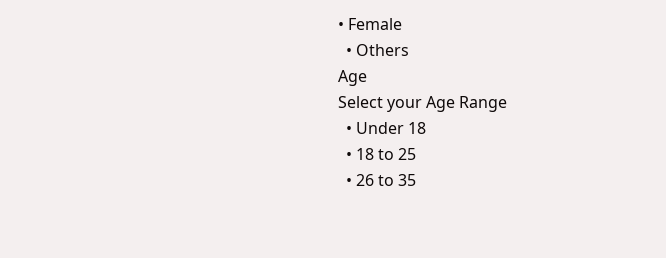• Female
  • Others
Age
Select your Age Range
  • Under 18
  • 18 to 25
  • 26 to 35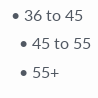• 36 to 45
  • 45 to 55
  • 55+